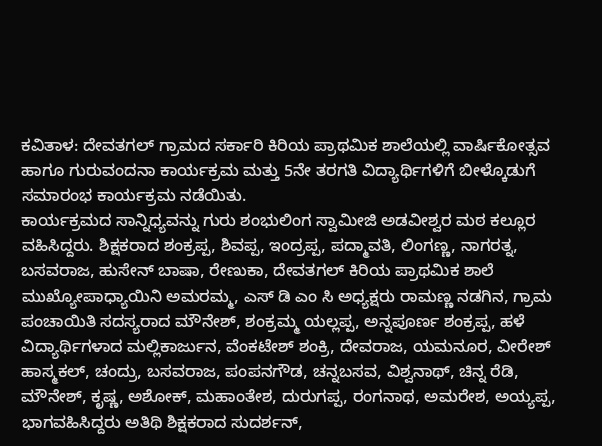ಕವಿತಾಳ: ದೇವತಗಲ್ ಗ್ರಾಮದ ಸರ್ಕಾರಿ ಕಿರಿಯ ಪ್ರಾಥಮಿಕ ಶಾಲೆಯಲ್ಲಿ ವಾರ್ಷಿಕೋತ್ಸವ ಹಾಗೂ ಗುರುವಂದನಾ ಕಾರ್ಯಕ್ರಮ ಮತ್ತು 5ನೇ ತರಗತಿ ವಿದ್ಯಾರ್ಥಿಗಳಿಗೆ ಬೀಳ್ಕೊಡುಗೆ ಸಮಾರಂಭ ಕಾರ್ಯಕ್ರಮ ನಡೆಯಿತು.
ಕಾರ್ಯಕ್ರಮದ ಸಾನ್ನಿಧ್ಯವನ್ನು ಗುರು ಶಂಭುಲಿಂಗ ಸ್ವಾಮೀಜಿ ಅಡವೀಶ್ವರ ಮಠ ಕಲ್ಲೂರ ವಹಿಸಿದ್ದರು. ಶಿಕ್ಷಕರಾದ ಶಂಕ್ರಪ್ಪ, ಶಿವಪ್ಪ, ಇಂದ್ರಪ್ಪ, ಪದ್ಮಾವತಿ, ಲಿಂಗಣ್ಣ, ನಾಗರತ್ನ, ಬಸವರಾಜ, ಹುಸೇನ್ ಬಾಷಾ, ರೇಣುಕಾ, ದೇವತಗಲ್ ಕಿರಿಯ ಪ್ರಾಥಮಿಕ ಶಾಲೆ ಮುಖ್ಯೋಪಾಧ್ಯಾಯಿನಿ ಅಮರಮ್ಮ, ಎಸ್ ಡಿ ಎಂ ಸಿ ಅಧ್ಯಕ್ಷರು ರಾಮಣ್ಣ ನಡಗಿನ, ಗ್ರಾಮ ಪಂಚಾಯಿತಿ ಸದಸ್ಯರಾದ ಮೌನೇಶ್, ಶಂಕ್ರಮ್ಮ ಯಲ್ಲಪ್ಪ, ಅನ್ನಪೂರ್ಣ ಶಂಕ್ರಪ್ಪ, ಹಳೆ ವಿದ್ಯಾರ್ಥಿಗಳಾದ ಮಲ್ಲಿಕಾರ್ಜುನ, ವೆಂಕಟೇಶ್ ಶಂಕ್ರಿ, ದೇವರಾಜ, ಯಮನೂರ, ವೀರೇಶ್ ಹಾಸ್ಮಕಲ್, ಚಂದ್ರು, ಬಸವರಾಜ, ಪಂಪನಗೌಡ, ಚನ್ನಬಸವ, ವಿಶ್ವನಾಥ್, ಚಿನ್ನ ರೆಡಿ, ಮೌನೇಶ್, ಕೃಷ್ಣ, ಅಶೋಕ್, ಮಹಾಂತೇಶ, ದುರುಗಪ್ಪ, ರಂಗನಾಥ, ಅಮರೇಶ, ಅಯ್ಯಪ್ಪ, ಭಾಗವಹಿಸಿದ್ದರು ಅತಿಥಿ ಶಿಕ್ಷಕರಾದ ಸುದರ್ಶನ್,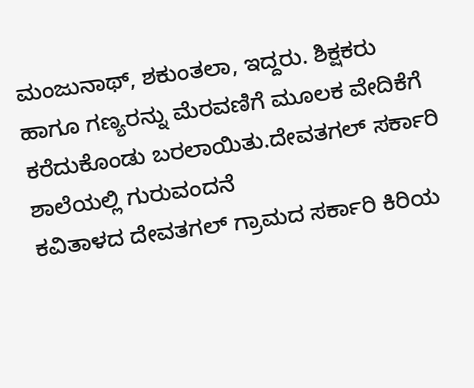ಮಂಜುನಾಥ್, ಶಕುಂತಲಾ, ಇದ್ದರು. ಶಿಕ್ಷಕರು ಹಾಗೂ ಗಣ್ಯರನ್ನು ಮೆರವಣಿಗೆ ಮೂಲಕ ವೇದಿಕೆಗೆ ಕರೆದುಕೊಂಡು ಬರಲಾಯಿತು.ದೇವತಗಲ್ ಸರ್ಕಾರಿ ಶಾಲೆಯಲ್ಲಿ ಗುರುವಂದನೆ
ಕವಿತಾಳದ ದೇವತಗಲ್ ಗ್ರಾಮದ ಸರ್ಕಾರಿ ಕಿರಿಯ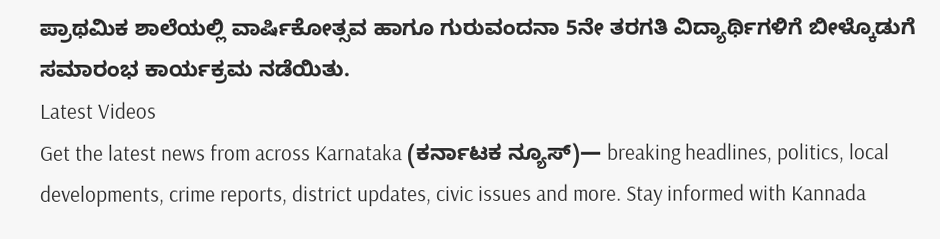ಪ್ರಾಥಮಿಕ ಶಾಲೆಯಲ್ಲಿ ವಾರ್ಷಿಕೋತ್ಸವ ಹಾಗೂ ಗುರುವಂದನಾ 5ನೇ ತರಗತಿ ವಿದ್ಯಾರ್ಥಿಗಳಿಗೆ ಬೀಳ್ಕೊಡುಗೆ ಸಮಾರಂಭ ಕಾರ್ಯಕ್ರಮ ನಡೆಯಿತು.
Latest Videos
Get the latest news from across Karnataka (ಕರ್ನಾಟಕ ನ್ಯೂಸ್)— breaking headlines, politics, local developments, crime reports, district updates, civic issues and more. Stay informed with Kannada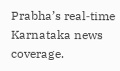Prabha’s real‑time Karnataka news coverage.